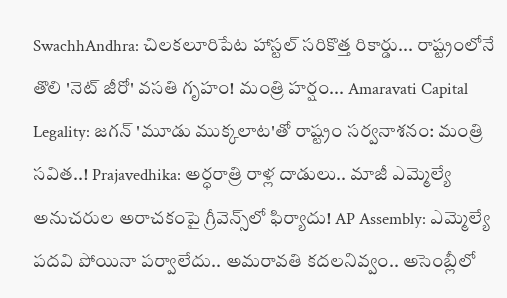SwachhAndhra: చిలకలూరిపేట హాస్టల్ సరికొత్త రికార్డు... రాష్ట్రంలోనే తొలి 'నెట్ జీరో' వసతి గృహం! మంత్రి హర్షం... Amaravati Capital Legality: జగన్ 'మూడు ముక్కలాట'తో రాష్ట్రం సర్వనాశనం: మంత్రి సవిత..! Prajavedhika: అర్ధరాత్రి రాళ్ల దాడులు.. మాజీ ఎమ్మెల్యే అనుచరుల అరాచకంపై గ్రీవెన్స్‌లో ఫిర్యాదు! AP Assembly: ఎమ్మెల్యే పదవి పోయినా పర్వాలేదు.. అమరావతి కదలనివ్వం.. అసెంబ్లీలో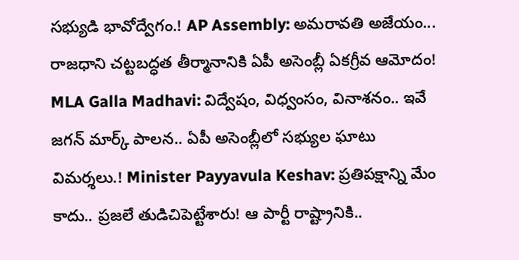సభ్యుడి భావోద్వేగం.! AP Assembly: అమరావతి అజేయం... రాజధాని చట్టబద్ధత తీర్మానానికి ఏపీ అసెంబ్లీ ఏకగ్రీవ ఆమోదం! MLA Galla Madhavi: విద్వేషం, విధ్వంసం, వినాశనం.. ఇవే జగన్ మార్క్ పాలన.. ఏపీ అసెంబ్లీలో సభ్యుల ఘాటు విమర్శలు.! Minister Payyavula Keshav: ప్రతిపక్షాన్ని మేం కాదు.. ప్రజలే తుడిచిపెట్టేశారు! ఆ పార్టీ రాష్ట్రానికి..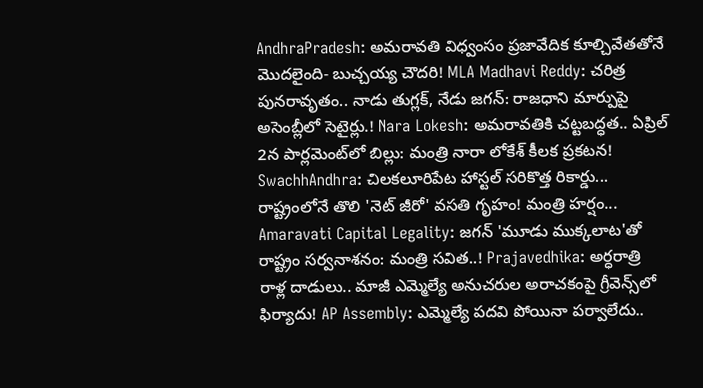AndhraPradesh: అమరావతి విధ్వంసం ప్రజావేదిక కూల్చివేతతోనే మొదలైంది- బుచ్చయ్య చౌదరి! MLA Madhavi Reddy: చరిత్ర పునరావృతం.. నాడు తుగ్లక్, నేడు జగన్: రాజధాని మార్పుపై అసెంబ్లీలో సెటైర్లు.! Nara Lokesh: అమరావతికి చట్టబద్ధత.. ఏప్రిల్ 2న పార్లమెంట్‌లో బిల్లు: మంత్రి నారా లోకేశ్ కీలక ప్రకటన! SwachhAndhra: చిలకలూరిపేట హాస్టల్ సరికొత్త రికార్డు... రాష్ట్రంలోనే తొలి 'నెట్ జీరో' వసతి గృహం! మంత్రి హర్షం... Amaravati Capital Legality: జగన్ 'మూడు ముక్కలాట'తో రాష్ట్రం సర్వనాశనం: మంత్రి సవిత..! Prajavedhika: అర్ధరాత్రి రాళ్ల దాడులు.. మాజీ ఎమ్మెల్యే అనుచరుల అరాచకంపై గ్రీవెన్స్‌లో ఫిర్యాదు! AP Assembly: ఎమ్మెల్యే పదవి పోయినా పర్వాలేదు..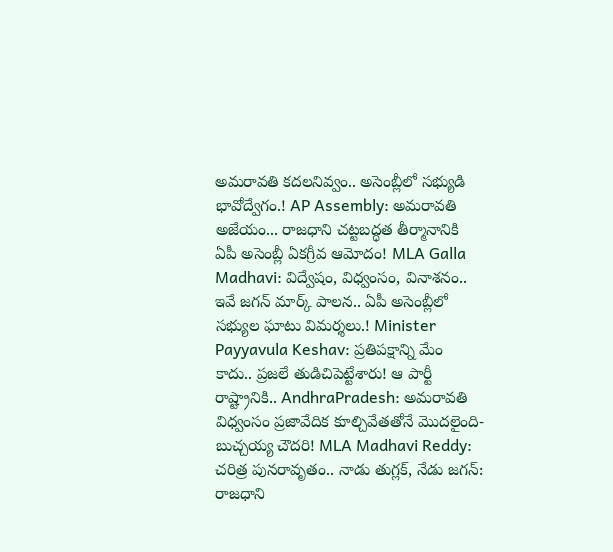అమరావతి కదలనివ్వం.. అసెంబ్లీలో సభ్యుడి భావోద్వేగం.! AP Assembly: అమరావతి అజేయం... రాజధాని చట్టబద్ధత తీర్మానానికి ఏపీ అసెంబ్లీ ఏకగ్రీవ ఆమోదం! MLA Galla Madhavi: విద్వేషం, విధ్వంసం, వినాశనం.. ఇవే జగన్ మార్క్ పాలన.. ఏపీ అసెంబ్లీలో సభ్యుల ఘాటు విమర్శలు.! Minister Payyavula Keshav: ప్రతిపక్షాన్ని మేం కాదు.. ప్రజలే తుడిచిపెట్టేశారు! ఆ పార్టీ రాష్ట్రానికి.. AndhraPradesh: అమరావతి విధ్వంసం ప్రజావేదిక కూల్చివేతతోనే మొదలైంది- బుచ్చయ్య చౌదరి! MLA Madhavi Reddy: చరిత్ర పునరావృతం.. నాడు తుగ్లక్, నేడు జగన్: రాజధాని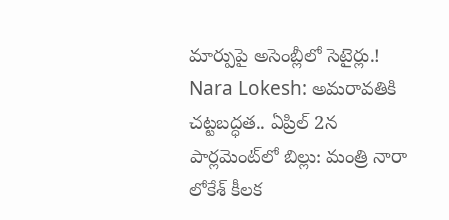మార్పుపై అసెంబ్లీలో సెటైర్లు.! Nara Lokesh: అమరావతికి చట్టబద్ధత.. ఏప్రిల్ 2న పార్లమెంట్‌లో బిల్లు: మంత్రి నారా లోకేశ్ కీలక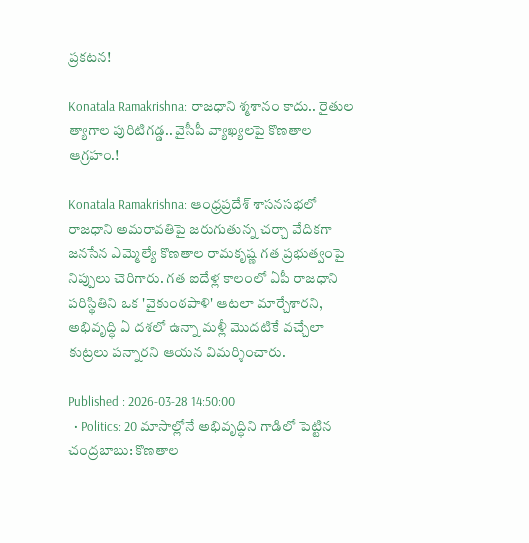ప్రకటన!

Konatala Ramakrishna: రాజధాని శ్మశానం కాదు.. రైతుల త్యాగాల పురిటిగడ్డ.. వైసీపీ వ్యాఖ్యలపై కొణతాల ఆగ్రహం.!

Konatala Ramakrishna: ఆంధ్రప్రదేశ్ శాసనసభలో రాజధాని అమరావతిపై జరుగుతున్న చర్చా వేదికగా జనసేన ఎమ్మెల్యే కొణతాల రామకృష్ణ గత ప్రభుత్వంపై నిప్పులు చెరిగారు. గత ఐదేళ్ల కాలంలో ఏపీ రాజధాని పరిస్థితిని ఒక 'వైకుంఠపాళి' ఆటలా మార్చేశారని, అభివృద్ధి ఏ దశలో ఉన్నా మళ్లీ మొదటికే వచ్చేలా కుట్రలు పన్నారని ఆయన విమర్శించారు.

Published : 2026-03-28 14:50:00
  • Politics: 20 మాసాల్లోనే అభివృద్ధిని గాడిలో పెట్టిన చంద్రబాబు: కొణతాల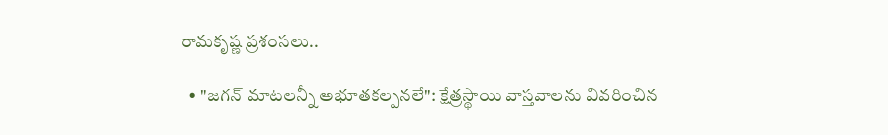రామకృష్ణ ప్రశంసలు..

  • "జగన్ మాటలన్నీ అభూతకల్పనలే": క్షేత్రస్థాయి వాస్తవాలను వివరించిన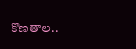కొణతాల..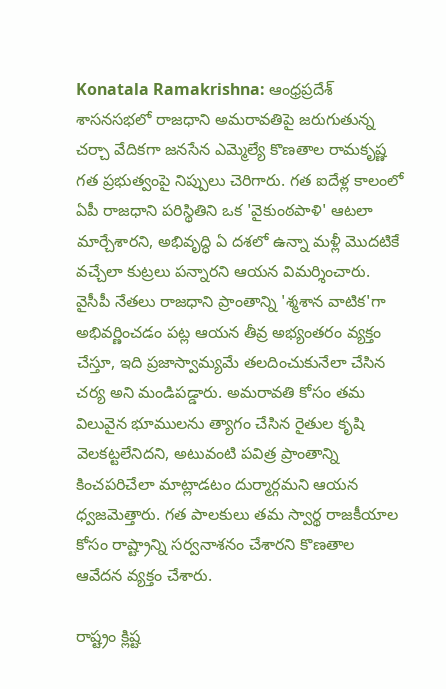Konatala Ramakrishna: ఆంధ్రప్రదేశ్ శాసనసభలో రాజధాని అమరావతిపై జరుగుతున్న చర్చా వేదికగా జనసేన ఎమ్మెల్యే కొణతాల రామకృష్ణ గత ప్రభుత్వంపై నిప్పులు చెరిగారు. గత ఐదేళ్ల కాలంలో ఏపీ రాజధాని పరిస్థితిని ఒక 'వైకుంఠపాళి' ఆటలా మార్చేశారని, అభివృద్ధి ఏ దశలో ఉన్నా మళ్లీ మొదటికే వచ్చేలా కుట్రలు పన్నారని ఆయన విమర్శించారు. వైసీపీ నేతలు రాజధాని ప్రాంతాన్ని 'శ్మశాన వాటిక'గా అభివర్ణించడం పట్ల ఆయన తీవ్ర అభ్యంతరం వ్యక్తం చేస్తూ, ఇది ప్రజాస్వామ్యమే తలదించుకునేలా చేసిన చర్య అని మండిపడ్డారు. అమరావతి కోసం తమ విలువైన భూములను త్యాగం చేసిన రైతుల కృషి వెలకట్టలేనిదని, అటువంటి పవిత్ర ప్రాంతాన్ని కించపరిచేలా మాట్లాడటం దుర్మార్గమని ఆయన ధ్వజమెత్తారు. గత పాలకులు తమ స్వార్థ రాజకీయాల కోసం రాష్ట్రాన్ని సర్వనాశనం చేశారని కొణతాల ఆవేదన వ్యక్తం చేశారు.

రాష్ట్రం క్లిష్ట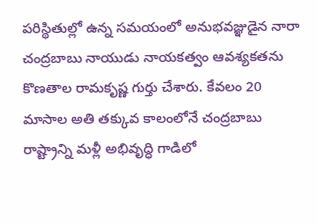పరిస్థితుల్లో ఉన్న సమయంలో అనుభవజ్ఞుడైన నారా చంద్రబాబు నాయుడు నాయకత్వం ఆవశ్యకతను కొణతాల రామకృష్ణ గుర్తు చేశారు. కేవలం 20 మాసాల అతి తక్కువ కాలంలోనే చంద్రబాబు రాష్ట్రాన్ని మళ్లీ అభివృద్ధి గాడిలో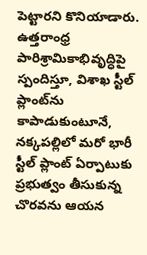పెట్టారని కొనియాడారు. ఉత్తరాంధ్ర పారిశ్రామికాభివృద్ధిపై స్పందిస్తూ, విశాఖ స్టీల్ ప్లాంట్‌ను కాపాడుకుంటూనే, నక్కపల్లిలో మరో భారీ స్టీల్ ప్లాంట్ ఏర్పాటుకు ప్రభుత్వం తీసుకున్న చొరవను ఆయన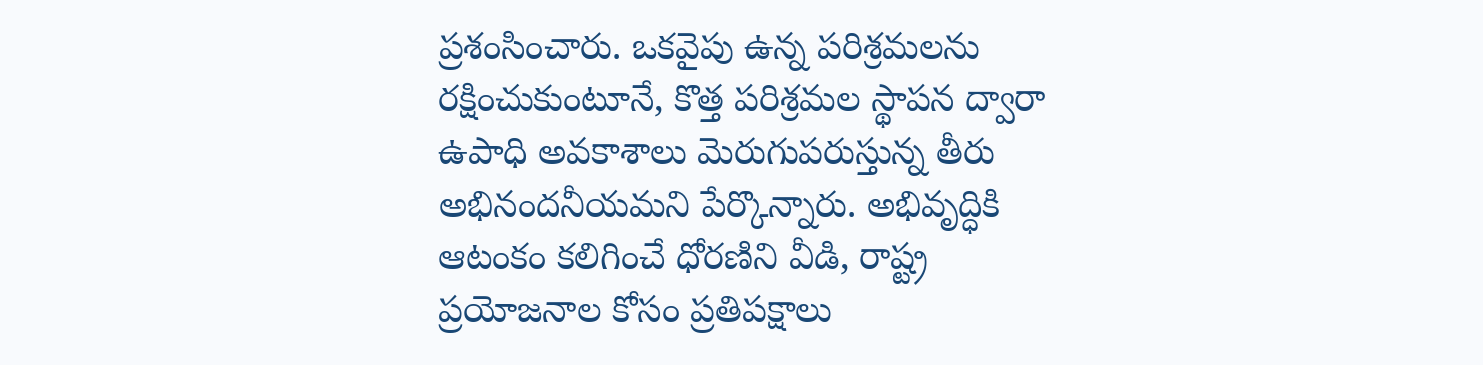ప్రశంసించారు. ఒకవైపు ఉన్న పరిశ్రమలను రక్షించుకుంటూనే, కొత్త పరిశ్రమల స్థాపన ద్వారా ఉపాధి అవకాశాలు మెరుగుపరుస్తున్న తీరు అభినందనీయమని పేర్కొన్నారు. అభివృద్ధికి ఆటంకం కలిగించే ధోరణిని వీడి, రాష్ట్ర ప్రయోజనాల కోసం ప్రతిపక్షాలు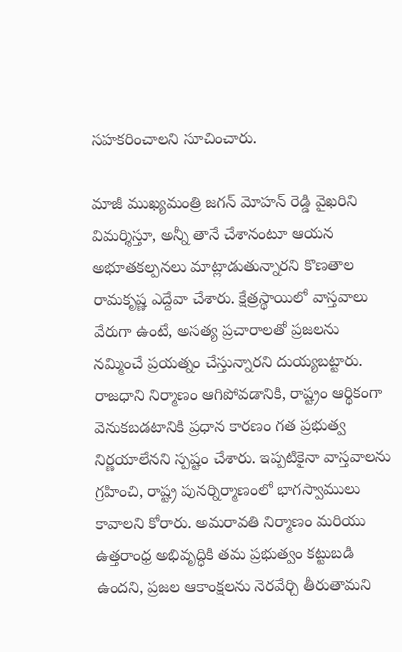సహకరించాలని సూచించారు.

మాజీ ముఖ్యమంత్రి జగన్ మోహన్ రెడ్డి వైఖరిని విమర్శిస్తూ, అన్నీ తానే చేశానంటూ ఆయన అభూతకల్పనలు మాట్లాడుతున్నారని కొణతాల రామకృష్ణ ఎద్దేవా చేశారు. క్షేత్రస్థాయిలో వాస్తవాలు వేరుగా ఉంటే, అసత్య ప్రచారాలతో ప్రజలను నమ్మించే ప్రయత్నం చేస్తున్నారని దుయ్యబట్టారు. రాజధాని నిర్మాణం ఆగిపోవడానికి, రాష్ట్రం ఆర్థికంగా వెనుకబడటానికి ప్రధాన కారణం గత ప్రభుత్వ నిర్ణయాలేనని స్పష్టం చేశారు. ఇప్పటికైనా వాస్తవాలను గ్రహించి, రాష్ట్ర పునర్నిర్మాణంలో భాగస్వాములు కావాలని కోరారు. అమరావతి నిర్మాణం మరియు ఉత్తరాంధ్ర అభివృద్ధికి తమ ప్రభుత్వం కట్టుబడి ఉందని, ప్రజల ఆకాంక్షలను నెరవేర్చి తీరుతామని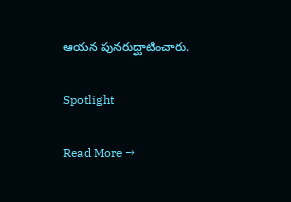ఆయన పునరుద్ఘాటించారు.

Spotlight

Read More →